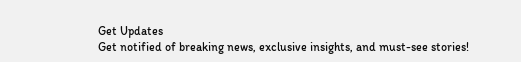Get Updates
Get notified of breaking news, exclusive insights, and must-see stories!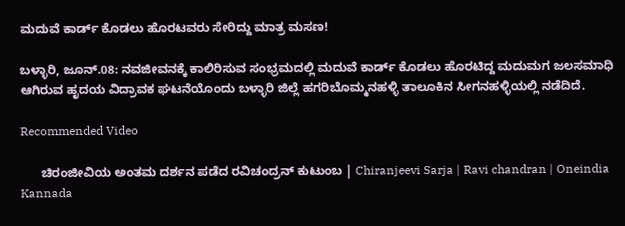ಮದುವೆ ಕಾರ್ಡ್ ಕೊಡಲು ಹೊರಟವರು ಸೇರಿದ್ದು ಮಾತ್ರ ಮಸಣ!

ಬಳ್ಳಾರಿ, ಜೂನ್.08: ನವಜೀವನಕ್ಕೆ ಕಾಲಿರಿಸುವ ಸಂಭ್ರಮದಲ್ಲಿ ಮದುವೆ ಕಾರ್ಡ್ ಕೊಡಲು ಹೊರಟಿದ್ದ ಮದುಮಗ ಜಲಸಮಾಧಿ ಆಗಿರುವ ಹೃದಯ ವಿದ್ರಾವಕ ಘಟನೆಯೊಂದು ಬಳ್ಳಾರಿ ಜಿಲ್ಲೆ ಹಗರಿಬೊಮ್ಮನಹಳ್ಳಿ ತಾಲೂಕಿನ ಸೀಗನಹಳ್ಳಿಯಲ್ಲಿ ನಡೆದಿದೆ.

Recommended Video

      ಚಿರಂಜೀವಿಯ ಅಂತಮ ದರ್ಶನ ಪಡೆದ ರವಿಚಂದ್ರನ್ ಕುಟುಂಬ | Chiranjeevi Sarja | Ravi chandran | Oneindia Kannada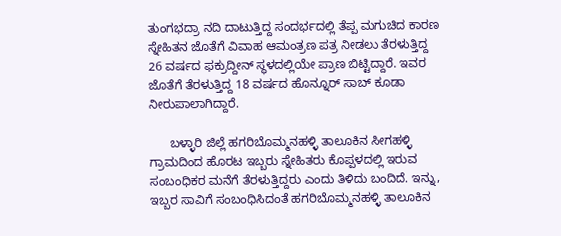ತುಂಗಭದ್ರಾ ನದಿ ದಾಟುತ್ತಿದ್ದ ಸಂದರ್ಭದಲ್ಲಿ ತೆಪ್ಪ ಮಗುಚಿದ ಕಾರಣ ಸ್ನೇಹಿತನ ಜೊತೆಗೆ ವಿವಾಹ ಆಮಂತ್ರಣ ಪತ್ರ ನೀಡಲು ತೆರಳುತ್ತಿದ್ದ 26 ವರ್ಷದ ಫಕ್ರುದ್ದೀನ್ ಸ್ಥಳದಲ್ಲಿಯೇ ಪ್ರಾಣ ಬಿಟ್ಟಿದ್ದಾರೆ. ಇವರ ಜೊತೆಗೆ ತೆರಳುತ್ತಿದ್ದ 18 ವರ್ಷದ ಹೊನ್ನೂರ್ ಸಾಬ್ ಕೂಡಾ ನೀರುಪಾಲಾಗಿದ್ದಾರೆ.

      ಬಳ್ಳಾರಿ ಜಿಲ್ಲೆ ಹಗರಿಬೊಮ್ಮನಹಳ್ಳಿ ತಾಲೂಕಿನ ಸೀಗಹಳ್ಳಿ ಗ್ರಾಮದಿಂದ ಹೊರಟ ಇಬ್ಬರು ಸ್ನೇಹಿತರು ಕೊಪ್ಪಳದಲ್ಲಿ ಇರುವ ಸಂಬಂಧಿಕರ ಮನೆಗೆ ತೆರಳುತ್ತಿದ್ದರು ಎಂದು ತಿಳಿದು ಬಂದಿದೆ. ಇನ್ನು, ಇಬ್ಬರ ಸಾವಿಗೆ ಸಂಬಂಧಿಸಿದಂತೆ ಹಗರಿಬೊಮ್ಮನಹಳ್ಳಿ ತಾಲೂಕಿನ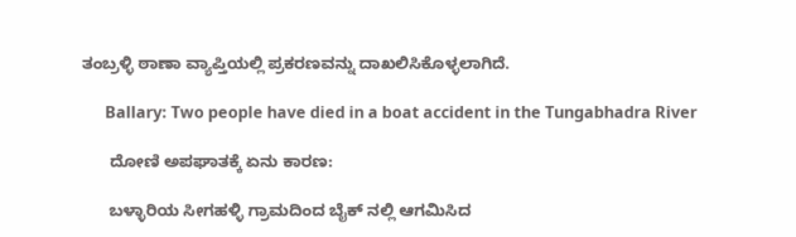ತಂಬ್ರಳ್ಳಿ ಠಾಣಾ ವ್ಯಾಪ್ತಿಯಲ್ಲಿ ಪ್ರಕರಣವನ್ನು ದಾಖಲಿಸಿಕೊಳ್ಳಲಾಗಿದೆ.

      Ballary: Two people have died in a boat accident in the Tungabhadra River

      ದೋಣಿ ಅಪಘಾತಕ್ಕೆ ಏನು ಕಾರಣ:

      ಬಳ್ಳಾರಿಯ ಸೀಗಹಳ್ಳಿ ಗ್ರಾಮದಿಂದ ಬೈಕ್ ನಲ್ಲಿ ಆಗಮಿಸಿದ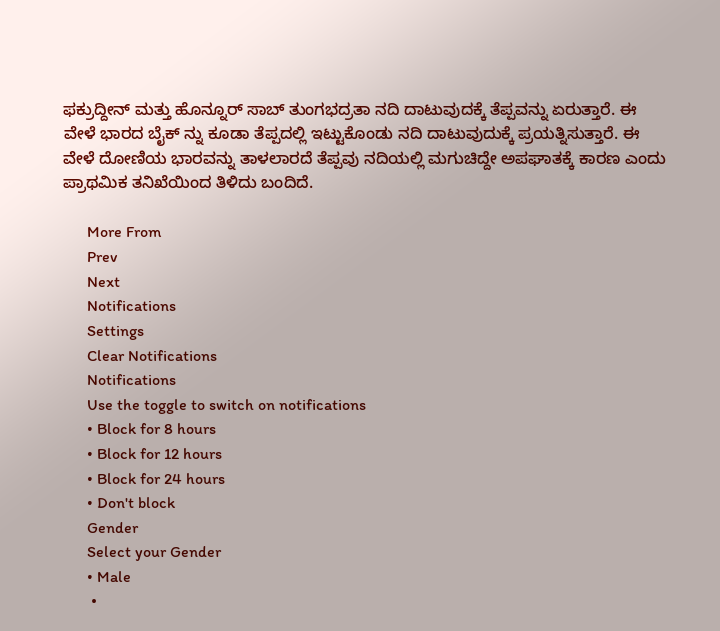ಫಕ್ರುದ್ದೀನ್ ಮತ್ತು ಹೊನ್ನೂರ್ ಸಾಬ್ ತುಂಗಭದ್ರತಾ ನದಿ ದಾಟುವುದಕ್ಕೆ ತೆಪ್ಪವನ್ನು ಏರುತ್ತಾರೆ. ಈ ವೇಳೆ ಭಾರದ ಬೈಕ್ ನ್ನು ಕೂಡಾ ತೆಪ್ಪದಲ್ಲಿ ಇಟ್ಟುಕೊಂಡು ನದಿ ದಾಟುವುದುಕ್ಕೆ ಪ್ರಯತ್ನಿಸುತ್ತಾರೆ. ಈ ವೇಳೆ ದೋಣಿಯ ಭಾರವನ್ನು ತಾಳಲಾರದೆ ತೆಪ್ಪವು ನದಿಯಲ್ಲಿ ಮಗುಚಿದ್ದೇ ಅಪಘಾತಕ್ಕೆ ಕಾರಣ ಎಂದು ಪ್ರಾಥಮಿಕ ತನಿಖೆಯಿಂದ ತಿಳಿದು ಬಂದಿದೆ.

      More From
      Prev
      Next
      Notifications
      Settings
      Clear Notifications
      Notifications
      Use the toggle to switch on notifications
      • Block for 8 hours
      • Block for 12 hours
      • Block for 24 hours
      • Don't block
      Gender
      Select your Gender
      • Male
      •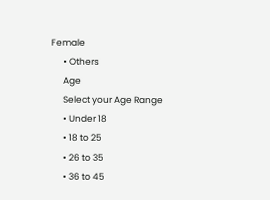Female
      • Others
      Age
      Select your Age Range
      • Under 18
      • 18 to 25
      • 26 to 35
      • 36 to 45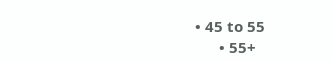• 45 to 55
      • 55+